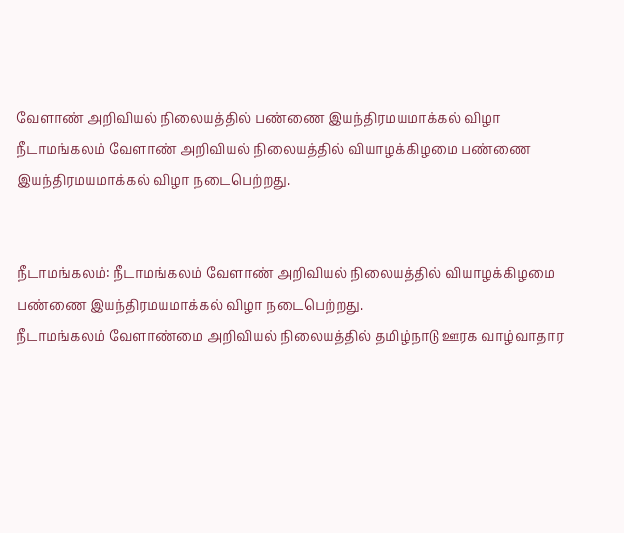வேளாண் அறிவியல் நிலையத்தில் பண்ணை இயந்திரமயமாக்கல் விழா
நீடாமங்கலம் வேளாண் அறிவியல் நிலையத்தில் வியாழக்கிழமை பண்ணை இயந்திரமயமாக்கல் விழா நடைபெற்றது.


நீடாமங்கலம்: நீடாமங்கலம் வேளாண் அறிவியல் நிலையத்தில் வியாழக்கிழமை பண்ணை இயந்திரமயமாக்கல் விழா நடைபெற்றது.
நீடாமங்கலம் வேளாண்மை அறிவியல் நிலையத்தில் தமிழ்நாடு ஊரக வாழ்வாதார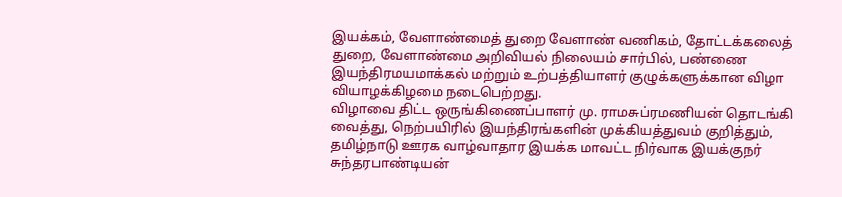இயக்கம், வேளாண்மைத் துறை வேளாண் வணிகம், தோட்டக்கலைத் துறை, வேளாண்மை அறிவியல் நிலையம் சார்பில், பண்ணை இயந்திரமயமாக்கல் மற்றும் உற்பத்தியாளர் குழுக்களுக்கான விழா வியாழக்கிழமை நடைபெற்றது.
விழாவை திட்ட ஒருங்கிணைப்பாளர் மு. ராமசுப்ரமணியன் தொடங்கி வைத்து, நெற்பயிரில் இயந்திரங்களின் முக்கியத்துவம் குறித்தும், தமிழ்நாடு ஊரக வாழ்வாதார இயக்க மாவட்ட நிர்வாக இயக்குநர் சுந்தரபாண்டியன்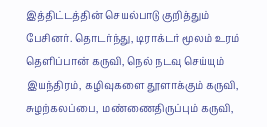இத்திட்டத்தின் செயல்பாடு குறித்தும் பேசினர். தொடர்ந்து, டிராக்டர் மூலம் உரம் தெளிப்பான் கருவி, நெல் நடவு செய்யும் இயந்திரம், கழிவுகளை தூளாக்கும் கருவி, சுழற்கலப்பை, மண்ணைதிருப்பும் கருவி,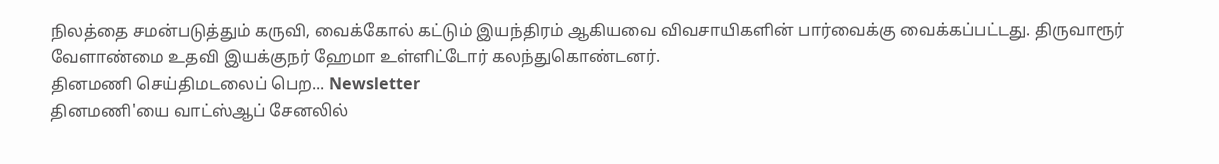நிலத்தை சமன்படுத்தும் கருவி, வைக்கோல் கட்டும் இயந்திரம் ஆகியவை விவசாயிகளின் பார்வைக்கு வைக்கப்பட்டது. திருவாரூர் வேளாண்மை உதவி இயக்குநர் ஹேமா உள்ளிட்டோர் கலந்துகொண்டனர்.
தினமணி செய்திமடலைப் பெற... Newsletter
தினமணி'யை வாட்ஸ்ஆப் சேனலில்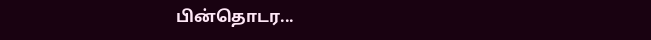பின்தொடர...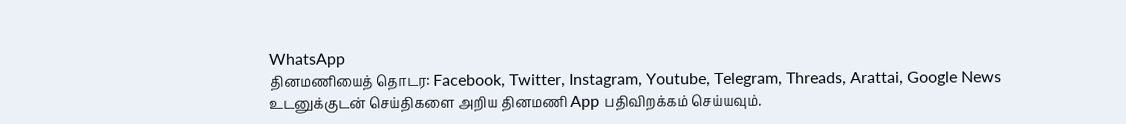WhatsApp
தினமணியைத் தொடர: Facebook, Twitter, Instagram, Youtube, Telegram, Threads, Arattai, Google News
உடனுக்குடன் செய்திகளை அறிய தினமணி App பதிவிறக்கம் செய்யவும்.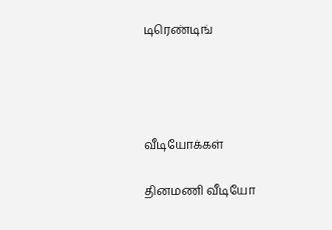டிரெண்டிங்




வீடியோக்கள்

தினமணி வீடியோ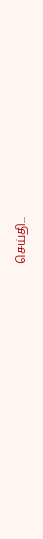செய்தி...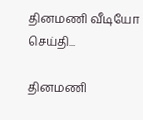தினமணி வீடியோ செய்தி...

தினமணி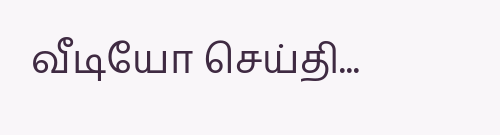வீடியோ செய்தி...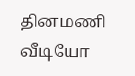தினமணி வீடியோ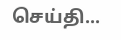செய்தி...